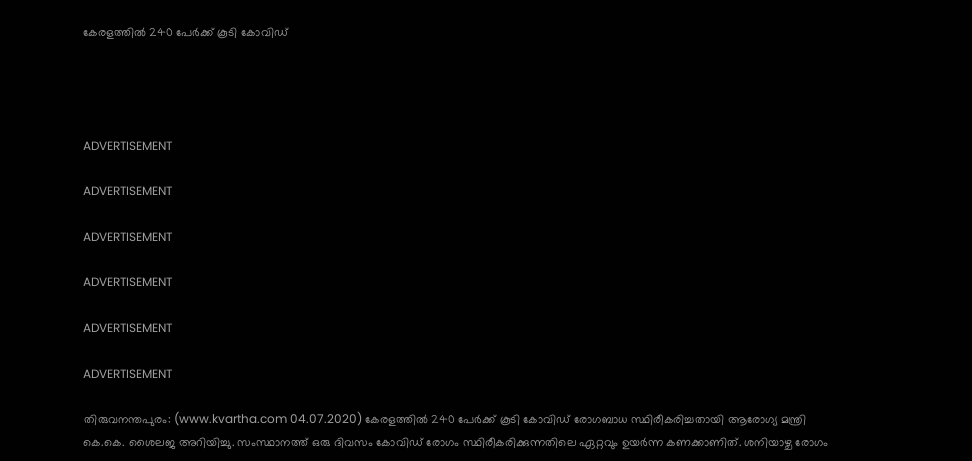കേരളത്തില്‍ 240 പേര്‍ക്ക് കൂടി കോവിഡ്




ADVERTISEMENT

ADVERTISEMENT

ADVERTISEMENT

ADVERTISEMENT

ADVERTISEMENT

ADVERTISEMENT

തിരുവനന്തപുരം: (www.kvartha.com 04.07.2020) കേരളത്തില്‍ 240 പേര്‍ക്ക് കൂടി കോവിഡ് രോഗബാധ സ്ഥിരീകരിച്ചതായി ആരോഗ്യ മന്ത്രി കെ.കെ. ശൈലജ അറിയിച്ചു. സംസ്ഥാനത്ത് ഒരു ദിവസം കോവിഡ് രോഗം സ്ഥിരീകരിക്കുന്നതിലെ ഏറ്റവും ഉയർന്ന കണക്കാണിത്. ശനിയാഴ്ച രോഗം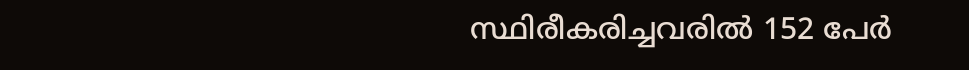സ്ഥിരീകരിച്ചവരില്‍ 152 പേര്‍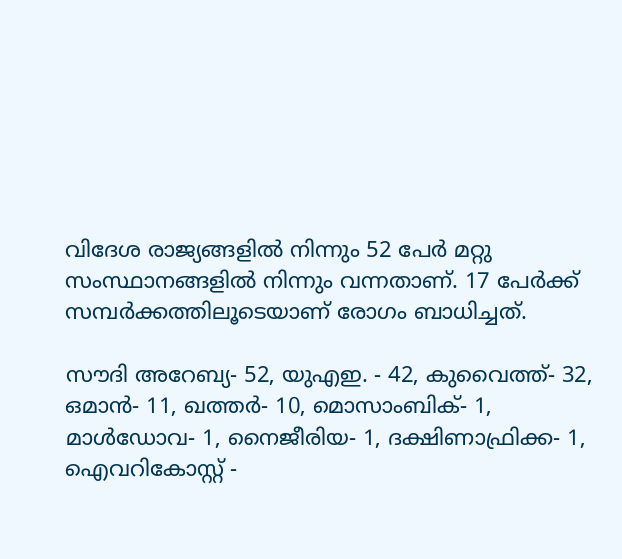വിദേശ രാജ്യങ്ങളില്‍ നിന്നും 52 പേര്‍ മറ്റു സംസ്ഥാനങ്ങളില്‍ നിന്നും വന്നതാണ്. 17 പേർക്ക് സമ്പര്‍ക്കത്തിലൂടെയാണ് രോഗം ബാധിച്ചത്.

സൗദി അറേബ്യ- 52, യുഎഇ. - 42, കുവൈത്ത്- 32, ഒമാന്‍- 11, ഖത്തര്‍- 10, മൊസാംബിക്- 1, മാള്‍ഡോവ- 1, നൈജീരിയ- 1, ദക്ഷിണാഫ്രിക്ക- 1, ഐവറികോസ്റ്റ് -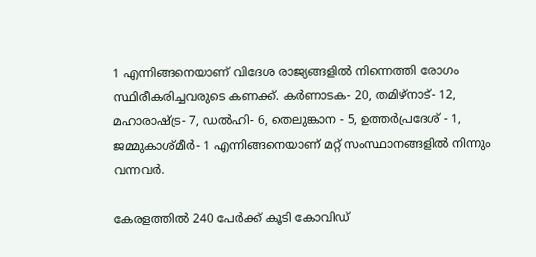1 എന്നിങ്ങനെയാണ് വിദേശ രാജ്യങ്ങളില്‍ നിന്നെത്തി രോഗം സ്ഥിരീകരിച്ചവരുടെ കണക്ക്. കര്‍ണാടക- 20, തമിഴ്‌നാട്- 12, മഹാരാഷ്ട്ര- 7, ഡല്‍ഹി- 6, തെലുങ്കാന - 5, ഉത്തര്‍പ്രദേശ് - 1, ജമ്മുകാശ്മീര്‍- 1 എന്നിങ്ങനെയാണ് മറ്റ് സംസ്ഥാനങ്ങളില്‍ നിന്നും വന്നവര്‍.

കേരളത്തില്‍ 240 പേര്‍ക്ക് കൂടി കോവിഡ്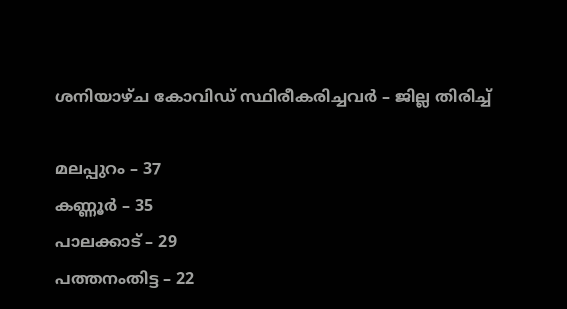ശനിയാഴ്ച കോവിഡ് സ്ഥിരീകരിച്ചവർ – ജില്ല തിരിച്ച്

മലപ്പുറം – 37
കണ്ണൂര്‍ – 35
പാലക്കാട് – 29
പത്തനംതിട്ട – 22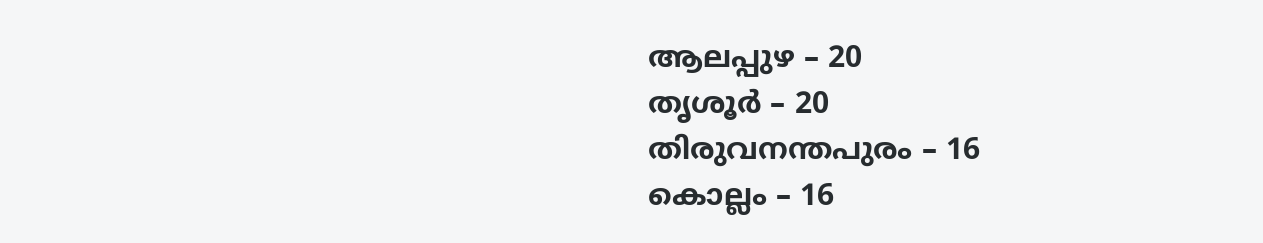ആലപ്പുഴ – 20
തൃശൂര്‍ – 20
തിരുവനന്തപുരം – 16
കൊല്ലം – 16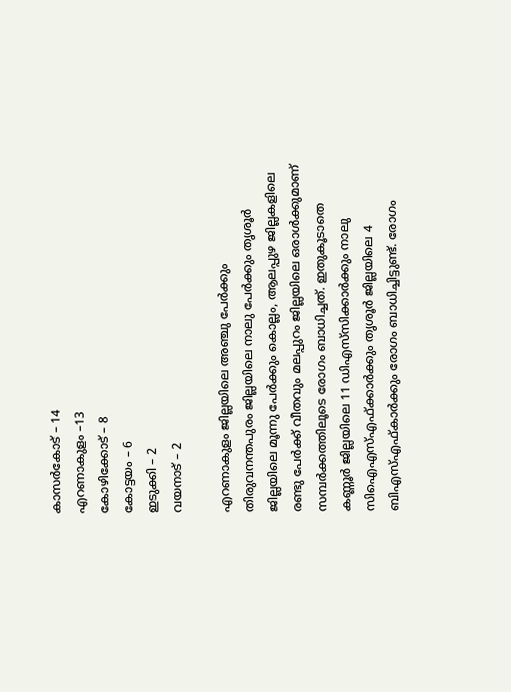കാസർകോട് – 14
എറണാകുളം –13
കോഴിക്കോട് – 8
കോട്ടയം – 6
ഇടുക്കി – 2
വയനാട് – 2

എറണാകുളം ജില്ലയിലെ അഞ്ചു പേര്‍ക്കും തിരുവനന്തപുരം ജില്ലയിലെ നാലു പേര്‍ക്കും തൃശൂര്‍ ജില്ലയിലെ മൂന്നു പേര്‍ക്കും കൊല്ലം, ആലപ്പുഴ ജില്ലകളിലെ രണ്ടു പേര്‍ക്ക് വീതവും മലപ്പുറം ജില്ലയിലെ ഒരാള്‍ക്കുമാണ് സമ്പര്‍ക്കത്തിലൂടെ രോഗം ബാധിച്ചത്. ഇതുകൂടാതെ കണ്ണൂര്‍ ജില്ലയിലെ 11 ഡിഎസ്‌സിക്കാര്‍ക്കും നാലു സിഐഎസ്എഫ്ക്കാര്‍ക്കും തൃശൂര്‍ ജില്ലയിലെ 4 ബിഎസ്എഫ്‌കാര്‍ക്കും രോഗം ബാധിച്ചിട്ടുണ്ട്. രോഗം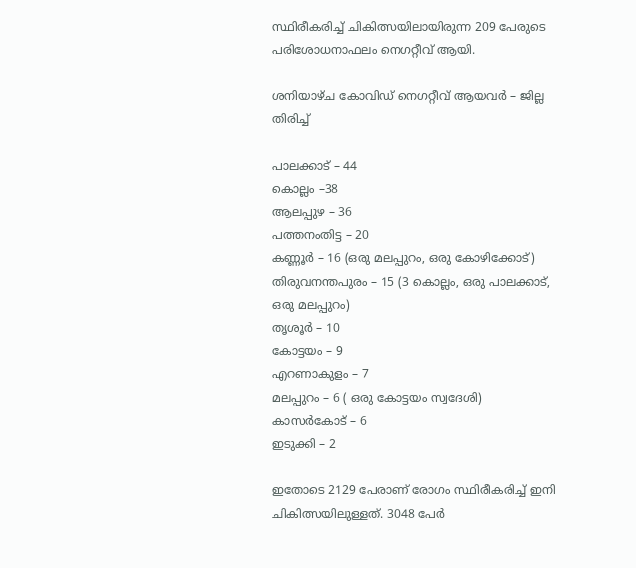സ്ഥിരീകരിച്ച് ചികിത്സയിലായിരുന്ന 209 പേരുടെ പരിശോധനാഫലം നെഗറ്റീവ് ആയി.

ശനിയാഴ്ച കോവിഡ് നെഗറ്റീവ് ആയവർ – ജില്ല തിരിച്ച്

പാലക്കാട് – 44
കൊല്ലം –38
ആലപ്പുഴ – 36
പത്തനംതിട്ട – 20
കണ്ണൂര്‍ – 16 (ഒരു മലപ്പുറം, ഒരു കോഴിക്കോട്)
തിരുവനന്തപുരം – 15 (3 കൊല്ലം, ഒരു പാലക്കാട്, ഒരു മലപ്പുറം)
തൃശൂര്‍ – 10
കോട്ടയം – 9
എറണാകുളം – 7
മലപ്പുറം – 6 ( ഒരു കോട്ടയം സ്വദേശി)
കാസർകോട് – 6
ഇടുക്കി – 2

ഇതോടെ 2129 പേരാണ് രോഗം സ്ഥിരീകരിച്ച് ഇനി ചികിത്സയിലുള്ളത്. 3048 പേര്‍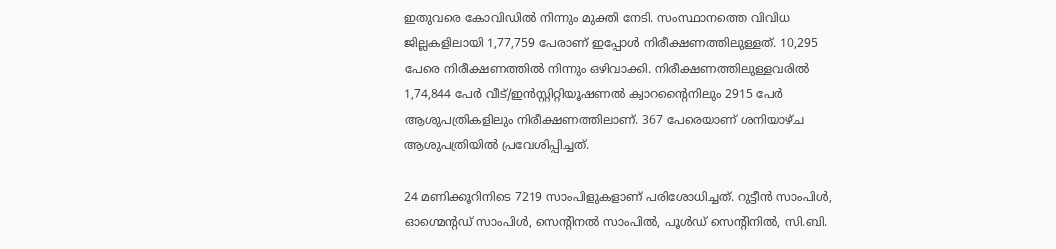ഇതുവരെ കോവിഡില്‍ നിന്നും മുക്തി നേടി. സംസ്ഥാനത്തെ വിവിധ ജില്ലകളിലായി 1,77,759 പേരാണ് ഇപ്പോള്‍ നിരീക്ഷണത്തിലുള്ളത്. 10,295 പേരെ നിരീക്ഷണത്തില്‍ നിന്നും ഒഴിവാക്കി. നിരീക്ഷണത്തിലുള്ളവരില്‍ 1,74,844 പേര്‍ വീട്/ഇന്‍സ്റ്റിറ്റിയൂഷണല്‍ ക്വാറന്റൈനിലും 2915 പേര്‍ ആശുപത്രികളിലും നിരീക്ഷണത്തിലാണ്. 367 പേരെയാണ് ശനിയാഴ്ച ആശുപത്രിയില്‍ പ്രവേശിപ്പിച്ചത്.

24 മണിക്കൂറിനിടെ 7219 സാംപിളുകളാണ് പരിശോധിച്ചത്. റുട്ടീന്‍ സാംപിള്‍, ഓഗ്മെന്റഡ് സാംപിള്‍, സെന്റിനല്‍ സാംപില്‍, പൂള്‍ഡ് സെന്റിനില്‍, സി.ബി.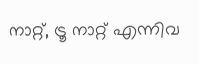നാറ്റ്, ട്രൂ നാറ്റ് എന്നിവ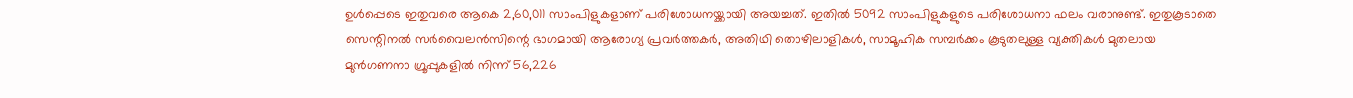ഉള്‍പ്പെടെ ഇതുവരെ ആകെ 2,60,011 സാംപിളുകളാണ് പരിശോധനയ്ക്കായി അയച്ചത്. ഇതില്‍ 5092 സാംപിളുകളുടെ പരിശോധനാ ഫലം വരാനുണ്ട്. ഇതുകൂടാതെ സെന്റിനല്‍ സര്‍വൈലന്‍സിന്റെ ഭാഗമായി ആരോഗ്യ പ്രവര്‍ത്തകര്‍, അതിഥി തൊഴിലാളികള്‍, സാമൂഹിക സമ്പര്‍ക്കം കൂടുതലുള്ള വ്യക്തികള്‍ മുതലായ മുന്‍ഗണനാ ഗ്രൂപ്പുകളില്‍ നിന്ന് 56,226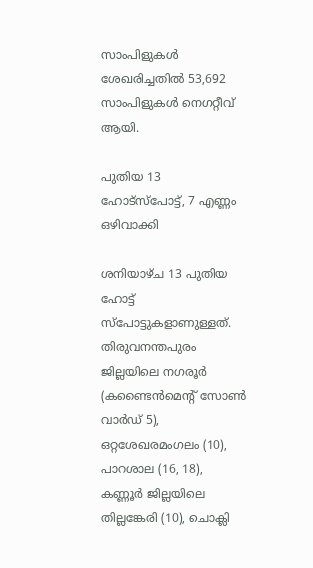സാംപിളുകള്‍ ശേഖരിച്ചതില്‍ 53,692 സാംപിളുകള്‍ നെഗറ്റീവ് ആയി.

പുതിയ 13 ഹോട്‌സ്പോട്ട്, 7 എണ്ണം ഒഴിവാക്കി

ശനിയാഴ്ച 13 പുതിയ ഹോട്ട് സ്‌പോട്ടുകളാണുള്ളത്. തിരുവനന്തപുരം ജില്ലയിലെ നഗരൂര്‍ (കണ്ടൈന്‍മെന്റ് സോണ്‍ വാര്‍ഡ് 5), ഒറ്റശേഖരമംഗലം (10), പാറശാല (16, 18), കണ്ണൂര്‍ ജില്ലയിലെ തില്ലങ്കേരി (10), ചൊക്ലി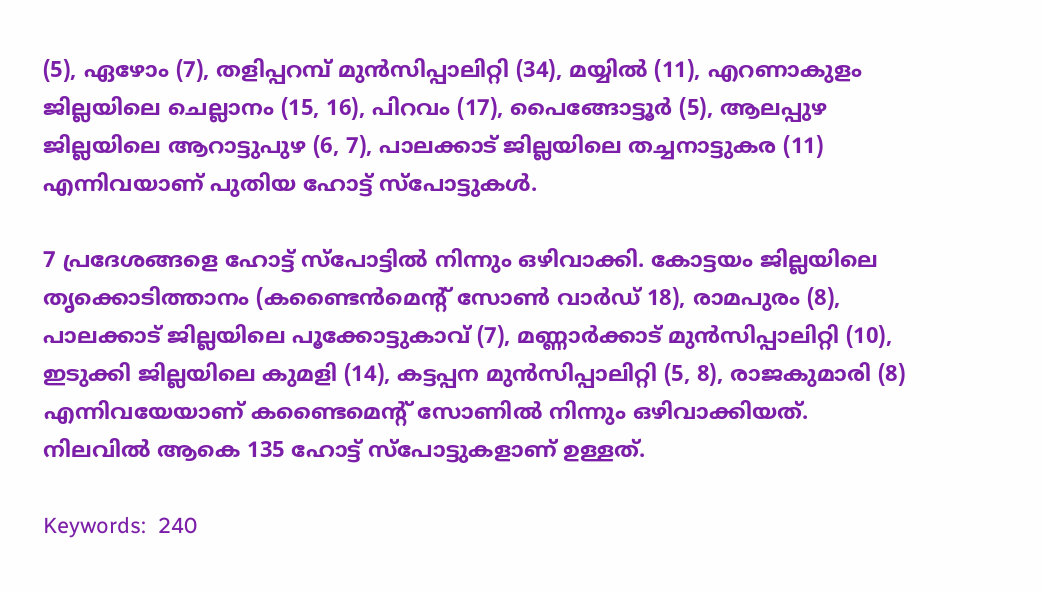(5), ഏഴോം (7), തളിപ്പറമ്പ് മുന്‍സിപ്പാലിറ്റി (34), മയ്യില്‍ (11), എറണാകുളം ജില്ലയിലെ ചെല്ലാനം (15, 16), പിറവം (17), പൈങ്ങോട്ടൂര്‍ (5), ആലപ്പുഴ ജില്ലയിലെ ആറാട്ടുപുഴ (6, 7), പാലക്കാട് ജില്ലയിലെ തച്ചനാട്ടുകര (11) എന്നിവയാണ് പുതിയ ഹോട്ട് സ്‌പോട്ടുകള്‍.

7 പ്രദേശങ്ങളെ ഹോട്ട് സ്‌പോട്ടില്‍ നിന്നും ഒഴിവാക്കി. കോട്ടയം ജില്ലയിലെ തൃക്കൊടിത്താനം (കണ്ടൈന്‍മെന്റ് സോണ്‍ വാര്‍ഡ് 18), രാമപുരം (8), പാലക്കാട് ജില്ലയിലെ പൂക്കോട്ടുകാവ് (7), മണ്ണാര്‍ക്കാട് മുന്‍സിപ്പാലിറ്റി (10), ഇടുക്കി ജില്ലയിലെ കുമളി (14), കട്ടപ്പന മുന്‍സിപ്പാലിറ്റി (5, 8), രാജകുമാരി (8) എന്നിവയേയാണ് കണ്ടൈമെന്റ് സോണില്‍ നിന്നും ഒഴിവാക്കിയത്. നിലവില്‍ ആകെ 135 ഹോട്ട് സ്‌പോട്ടുകളാണ് ഉള്ളത്.

Keywords:  240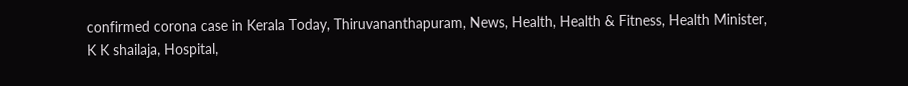confirmed corona case in Kerala Today, Thiruvananthapuram, News, Health, Health & Fitness, Health Minister, K K shailaja, Hospital,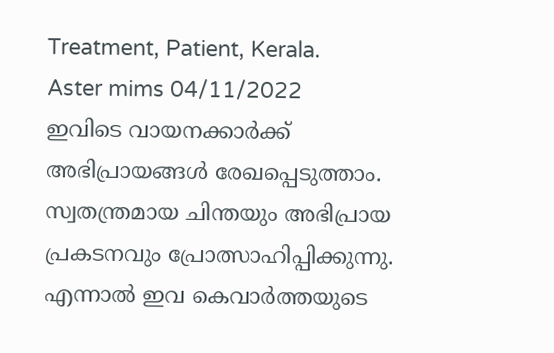Treatment, Patient, Kerala.
Aster mims 04/11/2022
ഇവിടെ വായനക്കാർക്ക് അഭിപ്രായങ്ങൾ രേഖപ്പെടുത്താം. സ്വതന്ത്രമായ ചിന്തയും അഭിപ്രായ പ്രകടനവും പ്രോത്സാഹിപ്പിക്കുന്നു. എന്നാൽ ഇവ കെവാർത്തയുടെ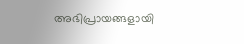അഭിപ്രായങ്ങളായി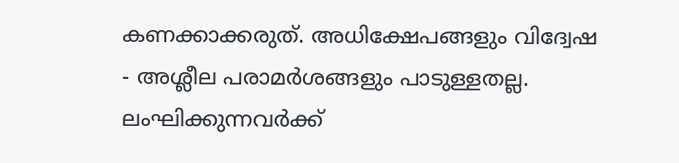കണക്കാക്കരുത്. അധിക്ഷേപങ്ങളും വിദ്വേഷ - അശ്ലീല പരാമർശങ്ങളും പാടുള്ളതല്ല. ലംഘിക്കുന്നവർക്ക്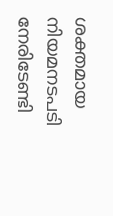ശക്തമായ നിയമനടപടി നേരിടേണ്ടി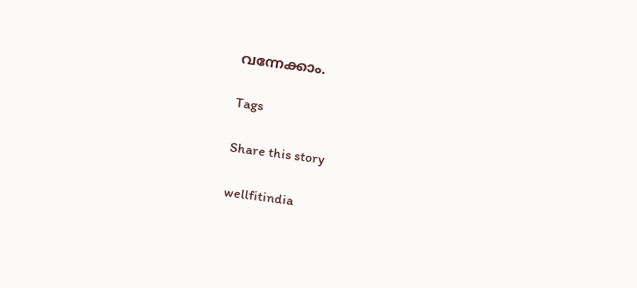വന്നേക്കാം.

Tags

Share this story

wellfitindia